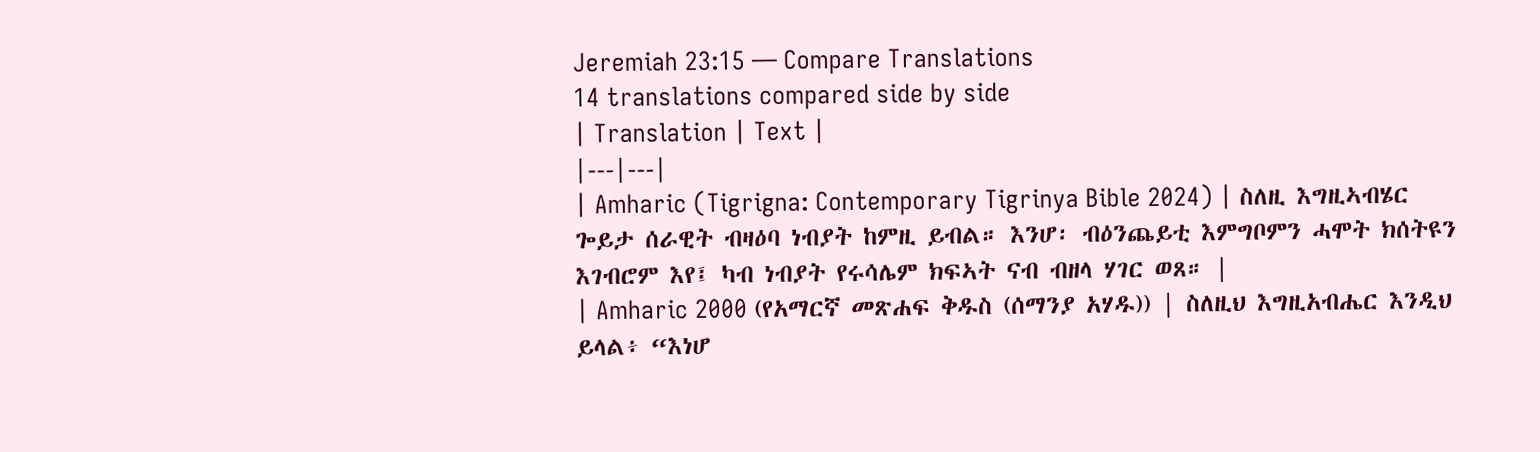Jeremiah 23:15 — Compare Translations
14 translations compared side by side
| Translation | Text |
|---|---|
| Amharic (Tigrigna: Contemporary Tigrinya Bible 2024) | ስለዚ እግዚኣብሄር ጐይታ ሰራዊት ብዛዕባ ነብያት ከምዚ ይብል። እንሆ፡ ብዕንጨይቲ እምግቦምን ሓሞት ክሰትዩን እገብሮም እየ፤ ካብ ነብያት የሩሳሌም ክፍኣት ናብ ብዘላ ሃገር ወጸ። |
| Amharic 2000 (የአማርኛ መጽሐፍ ቅዱስ (ሰማንያ አሃዱ)) | ስለዚህ እግዚአብሔር እንዲህ ይላል፥ “እነሆ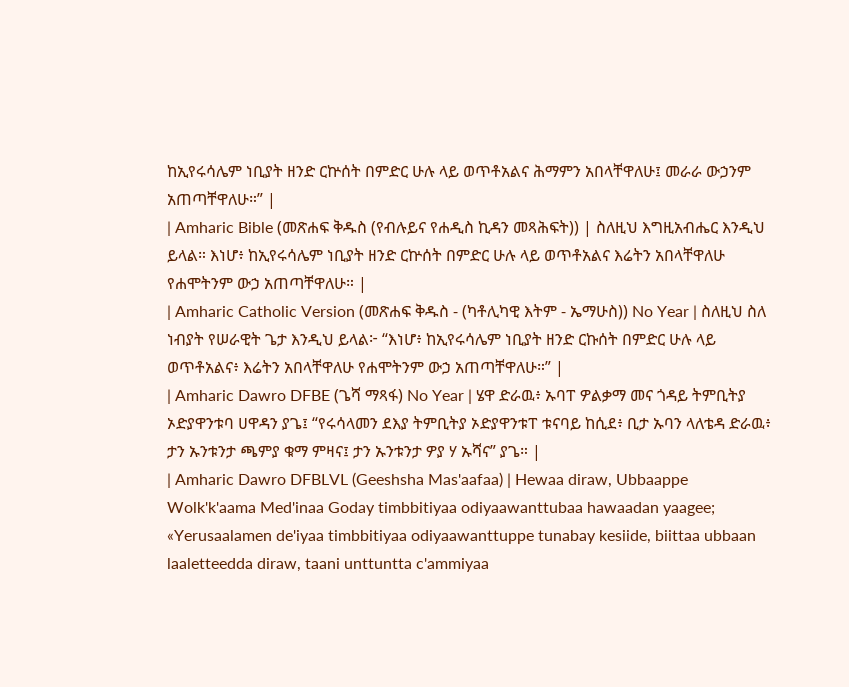ከኢየሩሳሌም ነቢያት ዘንድ ርኵሰት በምድር ሁሉ ላይ ወጥቶአልና ሕማምን አበላቸዋለሁ፤ መራራ ውኃንም አጠጣቸዋለሁ።” |
| Amharic Bible (መጽሐፍ ቅዱስ (የብሉይና የሐዲስ ኪዳን መጻሕፍት)) | ስለዚህ እግዚአብሔር እንዲህ ይላል። እነሆ፥ ከኢየሩሳሌም ነቢያት ዘንድ ርኵሰት በምድር ሁሉ ላይ ወጥቶአልና እሬትን አበላቸዋለሁ የሐሞትንም ውኃ አጠጣቸዋለሁ። |
| Amharic Catholic Version (መጽሐፍ ቅዱስ - (ካቶሊካዊ እትም - ኤማሁስ)) No Year | ስለዚህ ስለ ነብያት የሠራዊት ጌታ እንዲህ ይላል፦ “እነሆ፥ ከኢየሩሳሌም ነቢያት ዘንድ ርኩሰት በምድር ሁሉ ላይ ወጥቶአልና፥ እሬትን አበላቸዋለሁ የሐሞትንም ውኃ አጠጣቸዋለሁ።” |
| Amharic Dawro DFBE (ጌሻ ማጻፋ) No Year | ሄዋ ድራዉ፥ ኡባፐ ዎልቃማ መና ጎዳይ ትምቢትያ ኦድያዋንቱባ ሀዋዳን ያጌ፤ “የሩሳላመን ደእያ ትምቢትያ ኦድያዋንቱፐ ቱናባይ ከሲደ፥ ቢታ ኡባን ላለቴዳ ድራዉ፥ ታን ኡንቱንታ ጫምያ ቁማ ምዛና፤ ታን ኡንቱንታ ዎያ ሃ ኡሻና” ያጌ። |
| Amharic Dawro DFBLVL (Geeshsha Mas'aafaa) | Hewaa diraw, Ubbaappe Wolk'k'aama Med'inaa Goday timbbitiyaa odiyaawanttubaa hawaadan yaagee; «Yerusaalamen de'iyaa timbbitiyaa odiyaawanttuppe tunabay kesiide, biittaa ubbaan laaletteedda diraw, taani unttuntta c'ammiyaa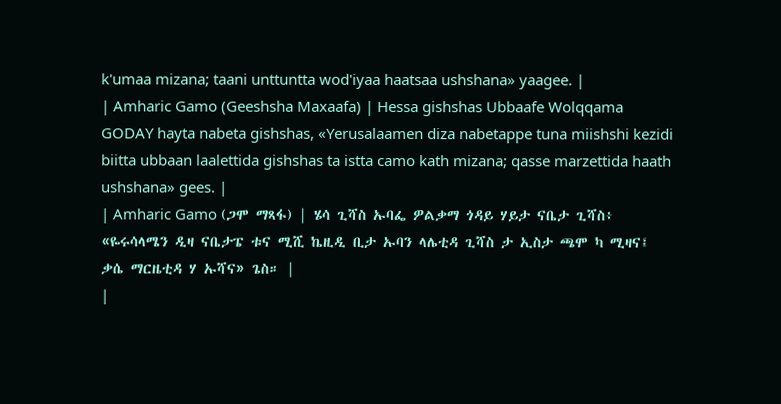k'umaa mizana; taani unttuntta wod'iyaa haatsaa ushshana» yaagee. |
| Amharic Gamo (Geeshsha Maxaafa) | Hessa gishshas Ubbaafe Wolqqama GODAY hayta nabeta gishshas, «Yerusalaamen diza nabetappe tuna miishshi kezidi biitta ubbaan laalettida gishshas ta istta camo kath mizana; qasse marzettida haath ushshana» gees. |
| Amharic Gamo (ጋሞ ማጻፋ) | ሄሳ ጊሻስ ኡባፌ ዎልቃማ ጎዳይ ሃይታ ናቤታ ጊሻስ፥ «ዬሩሳላሜን ዲዛ ናቤታፔ ቱና ሚሺ ኬዚዲ ቢታ ኡባን ላሌቲዳ ጊሻስ ታ ኢስታ ጫሞ ካ ሚዛና፤ ቃሴ ማርዜቲዳ ሃ ኡሻና» ጌስ። |
|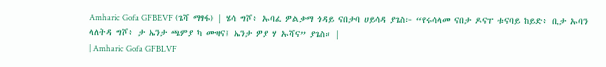Amharic Gofa GFBEVF (ጌሻ ማፃፋ) | ሄሳ ግሾ፥ ኡባፈ ዎልቃማ ጎዳይ ናበታባ ሀይሳዳ ያጌስ፦ “የሩሳላመ ናበታ ዶናፐ ቱናባይ ከይድ፥ ቢታ ኡባን ላለትዳ ግሾ፥ ታ ኤንታ ጫምያ ካ ሙዛና፤ ኤንታ ዎያ ሃ ኡሻና” ያጌስ። |
| Amharic Gofa GFBLVF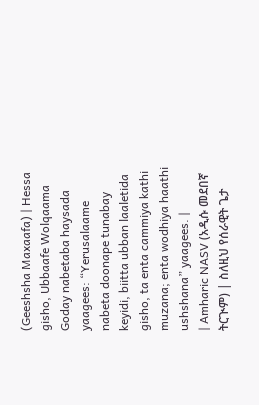(Geeshsha Maxaafa) | Hessa gisho, Ubbaafe Wolqaama Goday nabetaba haysada yaagees: “Yerusalaame nabeta doonape tunabay keyidi, biitta ubban laaletida gisho, ta enta cammiya kathi muzana; enta wodhiya haathi ushshana” yaagees. |
| Amharic NASV (አዲሱ መደበኛ ትርጒም) | ስለዚህ የሰራዊት ጌታ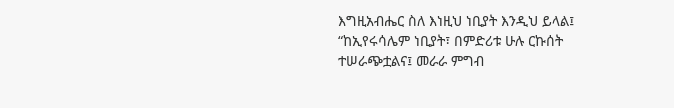እግዚአብሔር ስለ እነዚህ ነቢያት እንዲህ ይላል፤ “ከኢየሩሳሌም ነቢያት፣ በምድሪቱ ሁሉ ርኩሰት ተሠራጭቷልና፤ መራራ ምግብ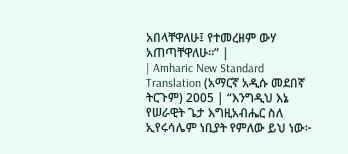አበላቸዋለሁ፤ የተመረዘም ውሃ አጠጣቸዋለሁ።” |
| Amharic New Standard Translation (አማርኛ አዲሱ መደበኛ ትርጉም) 2005 | “እንግዲህ እኔ የሠራዊት ጌታ እግዚአብሔር ስለ ኢየሩሳሌም ነቢያት የምለው ይህ ነው፦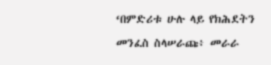‘በምድሪቱ ሁሉ ላይ የክሕደትን መንፈስ ስላሠራጩ፥ መራራ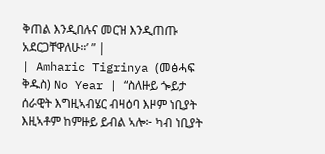ቅጠል እንዲበሉና መርዝ እንዲጠጡ አደርጋቸዋለሁ።’ ” |
| Amharic Tigrinya (መፅሓፍ ቅዱስ) No Year | “ስለዙይ ጐይታ ሰራዊት እግዚኣብሄር ብዛዕባ እዞም ነቢያት እዚኣቶም ከምዙይ ይብል ኣሎ፦ ካብ ነቢያት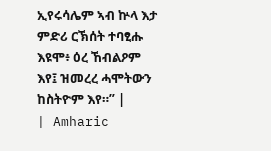ኢየሩሳሌም ኣብ ኵላ እታ ምድሪ ርኽሰት ተባፂሑ እዩሞ፥ ዕረ ኸብልዖም እየ፤ ዝመረረ ሓሞትውን ከስትዮም እየ።” |
| Amharic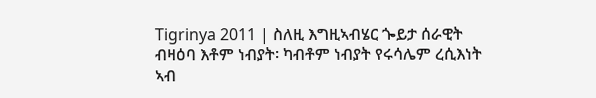Tigrinya 2011 | ስለዚ እግዚኣብሄር ጐይታ ሰራዊት ብዛዕባ እቶም ነብያት፡ ካብቶም ነብያት የሩሳሌም ረሲእነት ኣብ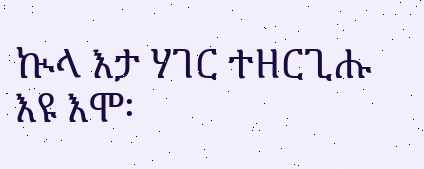ኲላ እታ ሃገር ተዘርጊሑ እዩ እሞ፡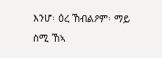እንሆ፡ ዕረ ኸብልዖም፡ ማይ ስሚ ኸኣ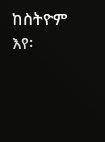ከስትዮም እየ፡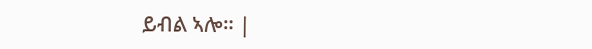ይብል ኣሎ። |